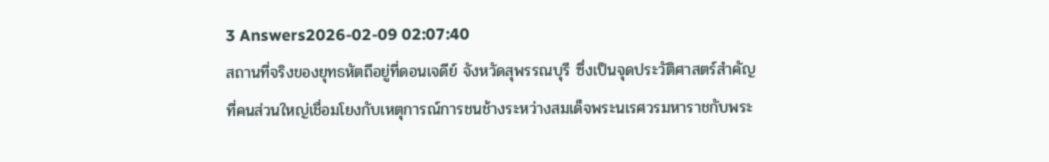3 Answers2026-02-09 02:07:40
สถานที่จริงของยุทธหัตถีอยู่ที่ดอนเจดีย์ จังหวัดสุพรรณบุรี ซึ่งเป็นจุดประวัติศาสตร์สำคัญที่คนส่วนใหญ่เชื่อมโยงกับเหตุการณ์การชนช้างระหว่างสมเด็จพระนเรศวรมหาราชกับพระ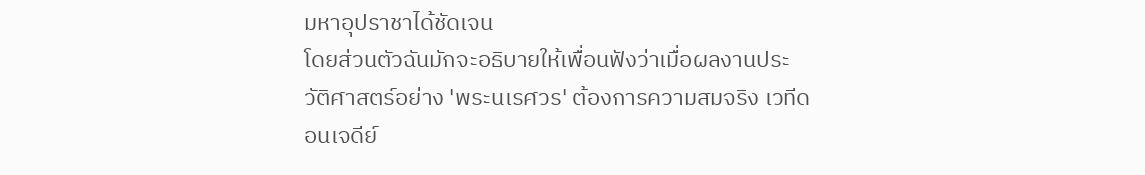มหาอุปราชาได้ชัดเจน
โดยส่วนตัวฉันมักจะอธิบายให้เพื่อนฟังว่าเมื่อผลงานประวัติศาสตร์อย่าง 'พระนเรศวร' ต้องการความสมจริง เวทีดอนเจดีย์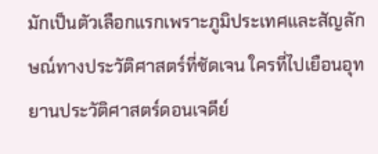มักเป็นตัวเลือกแรกเพราะภูมิประเทศและสัญลักษณ์ทางประวัติศาสตร์ที่ชัดเจน ใครที่ไปเยือนอุทยานประวัติศาสตร์ดอนเจดีย์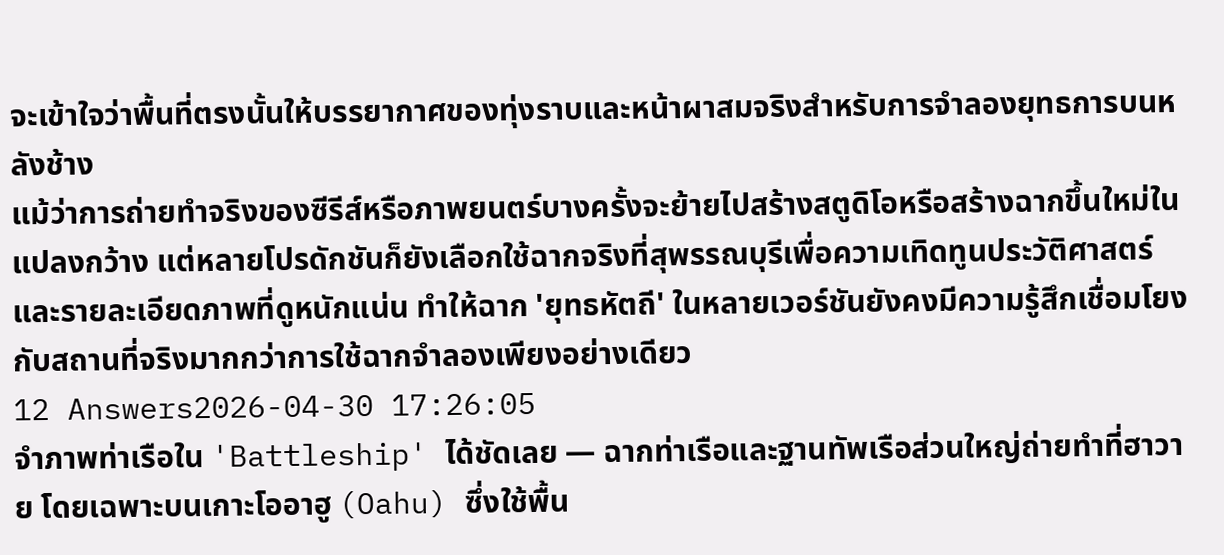จะเข้าใจว่าพื้นที่ตรงนั้นให้บรรยากาศของทุ่งราบและหน้าผาสมจริงสำหรับการจำลองยุทธการบนหลังช้าง
แม้ว่าการถ่ายทำจริงของซีรีส์หรือภาพยนตร์บางครั้งจะย้ายไปสร้างสตูดิโอหรือสร้างฉากขึ้นใหม่ในแปลงกว้าง แต่หลายโปรดักชันก็ยังเลือกใช้ฉากจริงที่สุพรรณบุรีเพื่อความเทิดทูนประวัติศาสตร์และรายละเอียดภาพที่ดูหนักแน่น ทำให้ฉาก 'ยุทธหัตถี' ในหลายเวอร์ชันยังคงมีความรู้สึกเชื่อมโยงกับสถานที่จริงมากกว่าการใช้ฉากจำลองเพียงอย่างเดียว
12 Answers2026-04-30 17:26:05
จำภาพท่าเรือใน 'Battleship' ได้ชัดเลย — ฉากท่าเรือและฐานทัพเรือส่วนใหญ่ถ่ายทำที่ฮาวาย โดยเฉพาะบนเกาะโออาฮู (Oahu) ซึ่งใช้พื้น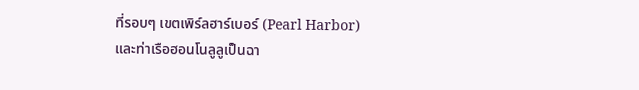ที่รอบๆ เขตเพิร์ลฮาร์เบอร์ (Pearl Harbor) และท่าเรือฮอนโนลูลูเป็นฉา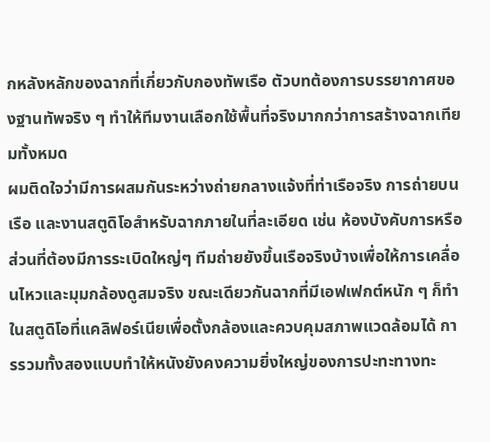กหลังหลักของฉากที่เกี่ยวกับกองทัพเรือ ตัวบทต้องการบรรยากาศของฐานทัพจริง ๆ ทำให้ทีมงานเลือกใช้พื้นที่จริงมากกว่าการสร้างฉากเทียมทั้งหมด
ผมติดใจว่ามีการผสมกันระหว่างถ่ายกลางแจ้งที่ท่าเรือจริง การถ่ายบนเรือ และงานสตูดิโอสำหรับฉากภายในที่ละเอียด เช่น ห้องบังคับการหรือส่วนที่ต้องมีการระเบิดใหญ่ๆ ทีมถ่ายยังขึ้นเรือจริงบ้างเพื่อให้การเคลื่อนไหวและมุมกล้องดูสมจริง ขณะเดียวกันฉากที่มีเอฟเฟกต์หนัก ๆ ก็ทำในสตูดิโอที่แคลิฟอร์เนียเพื่อตั้งกล้องและควบคุมสภาพแวดล้อมได้ การรวมทั้งสองแบบทำให้หนังยังคงความยิ่งใหญ่ของการปะทะทางทะ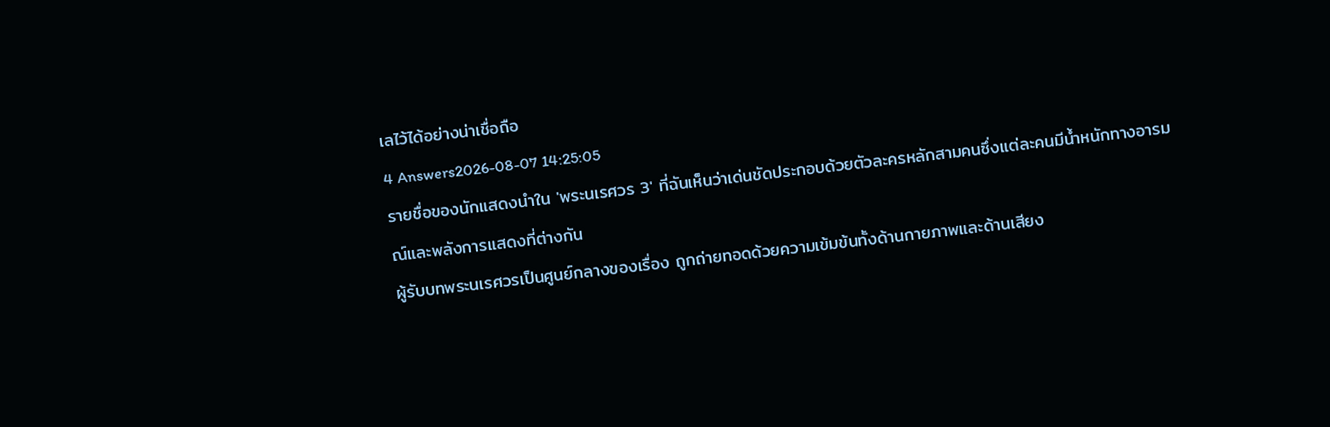เลไว้ได้อย่างน่าเชื่อถือ
4 Answers2026-08-07 14:25:05
รายชื่อของนักแสดงนำใน 'พระนเรศวร 3' ที่ฉันเห็นว่าเด่นชัดประกอบด้วยตัวละครหลักสามคนซึ่งแต่ละคนมีน้ำหนักทางอารมณ์และพลังการแสดงที่ต่างกัน
ผู้รับบทพระนเรศวรเป็นศูนย์กลางของเรื่อง ถูกถ่ายทอดด้วยความเข้มข้นทั้งด้านกายภาพและด้านเสียง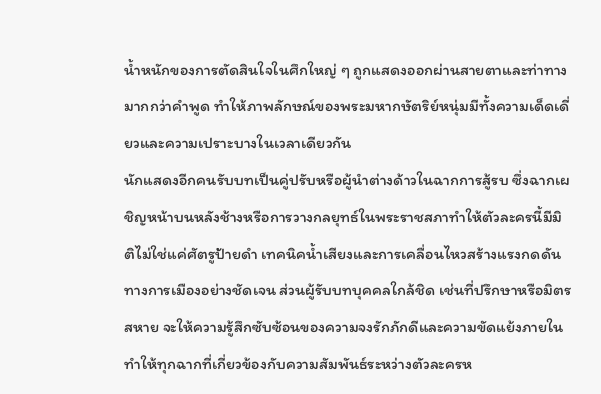น้ำหนักของการตัดสินใจในศึกใหญ่ ๆ ถูกแสดงออกผ่านสายตาและท่าทางมากกว่าคำพูด ทำให้ภาพลักษณ์ของพระมหากษัตริย์หนุ่มมีทั้งความเด็ดเดี่ยวและความเปราะบางในเวลาเดียวกัน
นักแสดงอีกคนรับบทเป็นคู่ปรับหรือผู้นำต่างด้าวในฉากการสู้รบ ซึ่งฉากเผชิญหน้าบนหลังช้างหรือการวางกลยุทธ์ในพระราชสภาทำให้ตัวละครนี้มีมิติไม่ใช่แค่ศัตรูป้ายดำ เทคนิคน้ำเสียงและการเคลื่อนไหวสร้างแรงกดดันทางการเมืองอย่างชัดเจน ส่วนผู้รับบทบุคคลใกล้ชิด เช่นที่ปรึกษาหรือมิตรสหาย จะให้ความรู้สึกซับซ้อนของความจงรักภักดีและความขัดแย้งภายใน ทำให้ทุกฉากที่เกี่ยวข้องกับความสัมพันธ์ระหว่างตัวละครห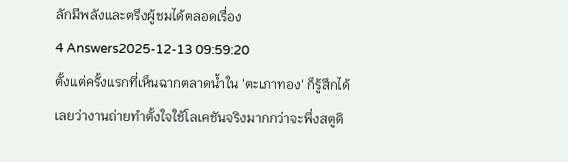ลักมีพลังและตรึงผู้ชมได้ตลอดเรื่อง
4 Answers2025-12-13 09:59:20
ตั้งแต่ครั้งแรกที่เห็นฉากตลาดน้ำใน 'ตะเภาทอง' ก็รู้สึกได้เลยว่างานถ่ายทำตั้งใจใช้โลเคชันจริงมากกว่าจะพึ่งสตูดิ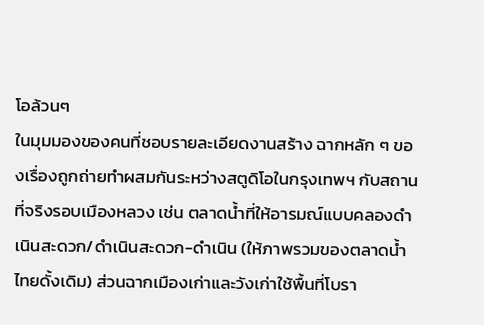โอล้วนๆ
ในมุมมองของคนที่ชอบรายละเอียดงานสร้าง ฉากหลัก ๆ ของเรื่องถูกถ่ายทำผสมกันระหว่างสตูดิโอในกรุงเทพฯ กับสถานที่จริงรอบเมืองหลวง เช่น ตลาดน้ำที่ให้อารมณ์แบบคลองดำเนินสะดวก/ดำเนินสะดวก-ดำเนิน (ให้ภาพรวมของตลาดน้ำไทยดั้งเดิม) ส่วนฉากเมืองเก่าและวังเก่าใช้พื้นที่โบรา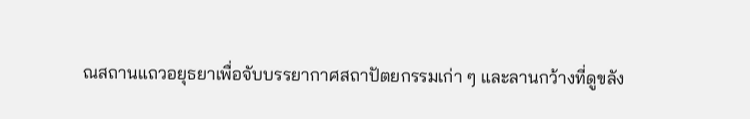ณสถานแถวอยุธยาเพื่อจับบรรยากาศสถาปัตยกรรมเก่า ๆ และลานกว้างที่ดูขลัง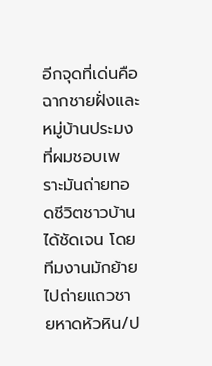อีกจุดที่เด่นคือฉากชายฝั่งและหมู่บ้านประมง ที่ผมชอบเพราะมันถ่ายทอดชีวิตชาวบ้านได้ชัดเจน โดยทีมงานมักย้ายไปถ่ายแถวชายหาดหัวหิน/ป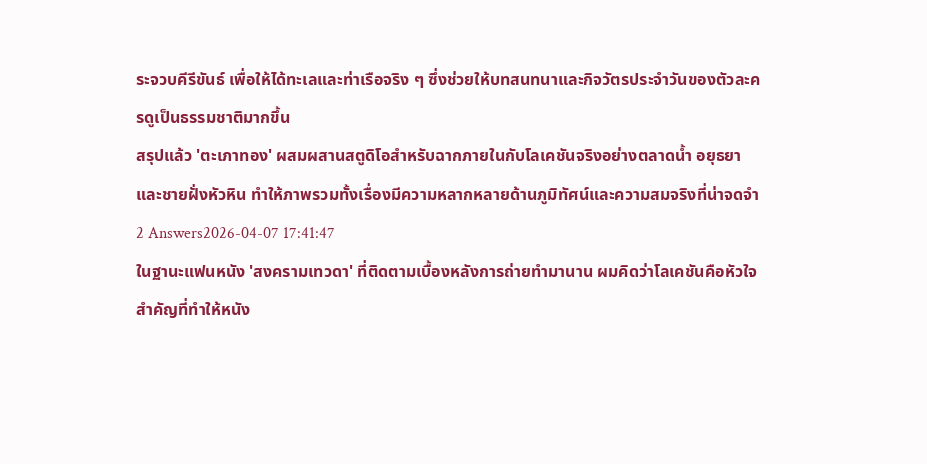ระจวบคีรีขันธ์ เพื่อให้ได้ทะเลและท่าเรือจริง ๆ ซึ่งช่วยให้บทสนทนาและกิจวัตรประจำวันของตัวละครดูเป็นธรรมชาติมากขึ้น
สรุปแล้ว 'ตะเภาทอง' ผสมผสานสตูดิโอสำหรับฉากภายในกับโลเคชันจริงอย่างตลาดน้ำ อยุธยา และชายฝั่งหัวหิน ทำให้ภาพรวมทั้งเรื่องมีความหลากหลายด้านภูมิทัศน์และความสมจริงที่น่าจดจำ
2 Answers2026-04-07 17:41:47
ในฐานะแฟนหนัง 'สงครามเทวดา' ที่ติดตามเบื้องหลังการถ่ายทำมานาน ผมคิดว่าโลเคชันคือหัวใจสำคัญที่ทำให้หนัง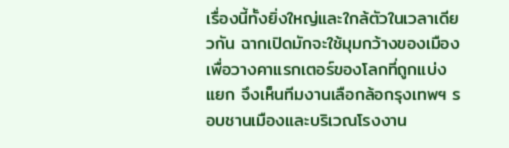เรื่องนี้ทั้งยิ่งใหญ่และใกล้ตัวในเวลาเดียวกัน ฉากเปิดมักจะใช้มุมกว้างของเมืองเพื่อวางคาแรกเตอร์ของโลกที่ถูกแบ่งแยก จึงเห็นทีมงานเลือกล้อกรุงเทพฯ รอบชานเมืองและบริเวณโรงงาน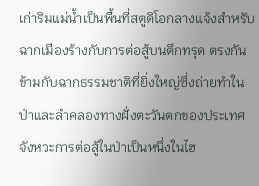เก่าริมแม่น้ำเป็นพื้นที่สตูดิโอกลางแจ้งสำหรับฉากเมืองร้างกับการต่อสู้บนตึกทรุด ตรงกันข้ามกับฉากธรรมชาติที่ยิ่งใหญ่ซึ่งถ่ายทำในป่าและลำคลองทางฝั่งตะวันตกของประเทศ จังหวะการต่อสู้ในป่าเป็นหนึ่งในไฮ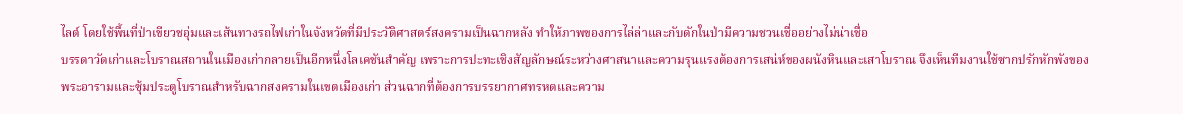ไลต์ โดยใช้พื้นที่ป่าเขียวชอุ่มและเส้นทางรถไฟเก่าในจังหวัดที่มีประวัติศาสตร์สงครามเป็นฉากหลัง ทำให้ภาพของการไล่ล่าและกับดักในป่ามีความชวนเชื่ออย่างไม่น่าเชื่อ
บรรดาวัดเก่าและโบราณสถานในเมืองเก่ากลายเป็นอีกหนึ่งโลเคชันสำคัญ เพราะการปะทะเชิงสัญลักษณ์ระหว่างศาสนาและความรุนแรงต้องการเสน่ห์ของผนังหินและเสาโบราณ จึงเห็นทีมงานใช้ซากปรักหักพังของพระอารามและซุ้มประตูโบราณสำหรับฉากสงครามในเขตเมืองเก่า ส่วนฉากที่ต้องการบรรยากาศทรหดและความ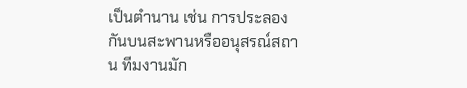เป็นตำนาน เช่น การประลองกันบนสะพานหรืออนุสรณ์สถาน ทีมงานมัก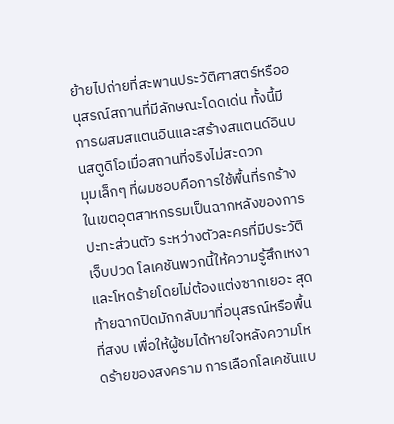ย้ายไปถ่ายที่สะพานประวัติศาสตร์หรืออนุสรณ์สถานที่มีลักษณะโดดเด่น ทั้งนี้มีการผสมสแตนอินและสร้างสแตนด์อินบนสตูดิโอเมื่อสถานที่จริงไม่สะดวก
มุมเล็กๆ ที่ผมชอบคือการใช้พื้นที่รกร้างในเขตอุตสาหกรรมเป็นฉากหลังของการปะทะส่วนตัว ระหว่างตัวละครที่มีประวัติเจ็บปวด โลเคชันพวกนี้ให้ความรู้สึกเหงาและโหดร้ายโดยไม่ต้องแต่งซากเยอะ สุดท้ายฉากปิดมักกลับมาที่อนุสรณ์หรือพื้นที่สงบ เพื่อให้ผู้ชมได้หายใจหลังความโหดร้ายของสงคราม การเลือกโลเคชันแบ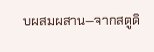บผสมผสาน—จากสตูดิ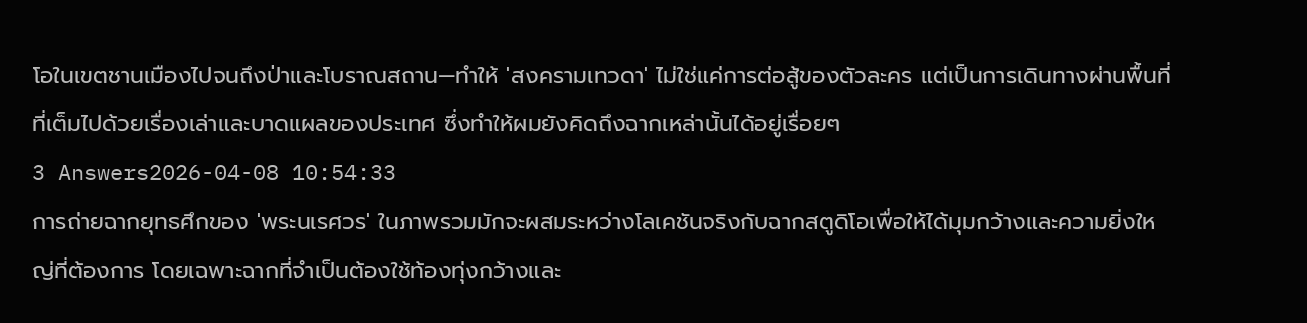โอในเขตชานเมืองไปจนถึงป่าและโบราณสถาน—ทำให้ 'สงครามเทวดา' ไม่ใช่แค่การต่อสู้ของตัวละคร แต่เป็นการเดินทางผ่านพื้นที่ที่เต็มไปด้วยเรื่องเล่าและบาดแผลของประเทศ ซึ่งทำให้ผมยังคิดถึงฉากเหล่านั้นได้อยู่เรื่อยๆ
3 Answers2026-04-08 10:54:33
การถ่ายฉากยุทธศึกของ 'พระนเรศวร' ในภาพรวมมักจะผสมระหว่างโลเคชันจริงกับฉากสตูดิโอเพื่อให้ได้มุมกว้างและความยิ่งใหญ่ที่ต้องการ โดยเฉพาะฉากที่จำเป็นต้องใช้ท้องทุ่งกว้างและ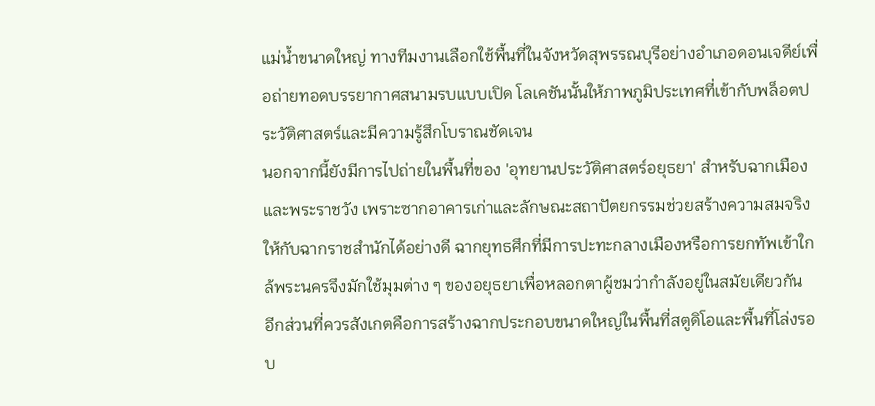แม่น้ำขนาดใหญ่ ทางทีมงานเลือกใช้พื้นที่ในจังหวัดสุพรรณบุรีอย่างอำเภอดอนเจดีย์เพื่อถ่ายทอดบรรยากาศสนามรบแบบเปิด โลเคชันนั้นให้ภาพภูมิประเทศที่เข้ากับพล็อตประวัติศาสตร์และมีความรู้สึกโบราณชัดเจน
นอกจากนี้ยังมีการไปถ่ายในพื้นที่ของ 'อุทยานประวัติศาสตร์อยุธยา' สำหรับฉากเมืองและพระราชวัง เพราะซากอาคารเก่าและลักษณะสถาปัตยกรรมช่วยสร้างความสมจริงให้กับฉากราชสำนักได้อย่างดี ฉากยุทธศึกที่มีการปะทะกลางเมืองหรือการยกทัพเข้าใกล้พระนครจึงมักใช้มุมต่าง ๆ ของอยุธยาเพื่อหลอกตาผู้ชมว่ากำลังอยู่ในสมัยเดียวกัน
อีกส่วนที่ควรสังเกตคือการสร้างฉากประกอบขนาดใหญ่ในพื้นที่สตูดิโอและพื้นที่โล่งรอบ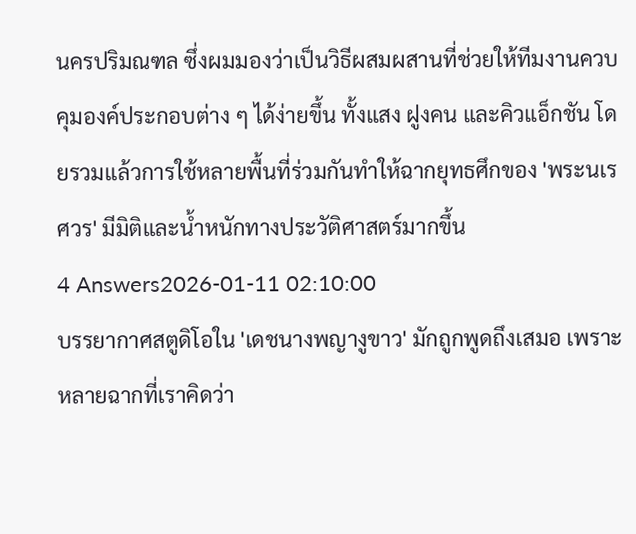นครปริมณฑล ซึ่งผมมองว่าเป็นวิธีผสมผสานที่ช่วยให้ทีมงานควบคุมองค์ประกอบต่าง ๆ ได้ง่ายขึ้น ทั้งแสง ฝูงคน และคิวแอ็กชัน โดยรวมแล้วการใช้หลายพื้นที่ร่วมกันทำให้ฉากยุทธศึกของ 'พระนเรศวร' มีมิติและน้ำหนักทางประวัติศาสตร์มากขึ้น
4 Answers2026-01-11 02:10:00
บรรยากาศสตูดิโอใน 'เดชนางพญางูขาว' มักถูกพูดถึงเสมอ เพราะหลายฉากที่เราคิดว่า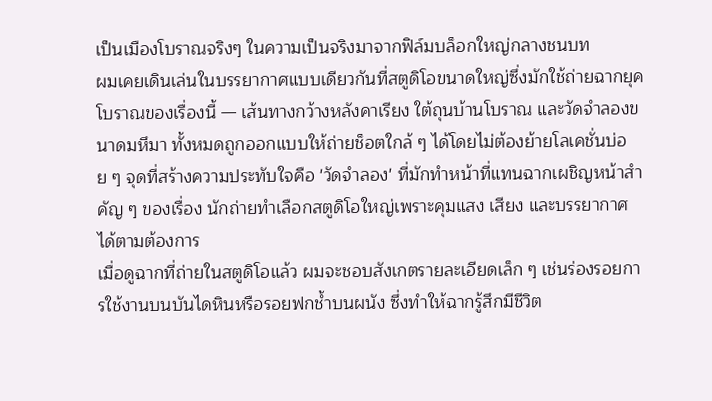เป็นเมืองโบราณจริงๆ ในความเป็นจริงมาจากฟิล์มบล็อกใหญ่กลางชนบท
ผมเคยเดินเล่นในบรรยากาศแบบเดียวกันที่สตูดิโอขนาดใหญ่ซึ่งมักใช้ถ่ายฉากยุคโบราณของเรื่องนี้ — เส้นทางกว้างหลังคาเรียง ใต้ถุนบ้านโบราณ และวัดจำลองขนาดมหึมา ทั้งหมดถูกออกแบบให้ถ่ายช็อตใกล้ ๆ ได้โดยไม่ต้องย้ายโลเคชั่นบ่อย ๆ จุดที่สร้างความประทับใจคือ 'วัดจำลอง' ที่มักทำหน้าที่แทนฉากเผชิญหน้าสำคัญ ๆ ของเรื่อง นักถ่ายทำเลือกสตูดิโอใหญ่เพราะคุมแสง เสียง และบรรยากาศได้ตามต้องการ
เมื่อดูฉากที่ถ่ายในสตูดิโอแล้ว ผมจะชอบสังเกตรายละเอียดเล็ก ๆ เช่นร่องรอยการใช้งานบนบันไดหินหรือรอยฟกช้ำบนผนัง ซึ่งทำให้ฉากรู้สึกมีชีวิต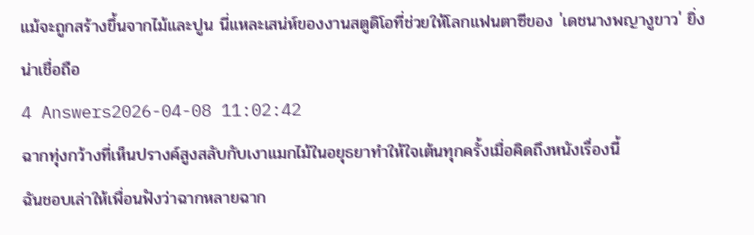แม้จะถูกสร้างขึ้นจากไม้และปูน นี่แหละเสน่ห์ของงานสตูดิโอที่ช่วยให้โลกแฟนตาซีของ 'เดชนางพญางูขาว' ยิ่งน่าเชื่อถือ
4 Answers2026-04-08 11:02:42
ฉากทุ่งกว้างที่เห็นปรางค์สูงสลับกับเงาแมกไม้ในอยุธยาทำให้ใจเต้นทุกครั้งเมื่อคิดถึงหนังเรื่องนี้
ฉันชอบเล่าให้เพื่อนฟังว่าฉากหลายฉาก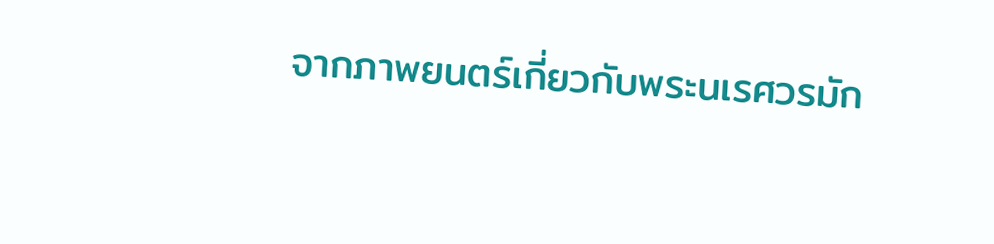จากภาพยนตร์เกี่ยวกับพระนเรศวรมัก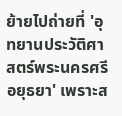ย้ายไปถ่ายที่ 'อุทยานประวัติศาสตร์พระนครศรีอยุธยา' เพราะส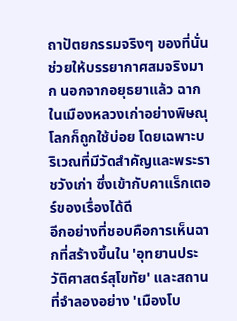ถาปัตยกรรมจริงๆ ของที่นั่นช่วยให้บรรยากาศสมจริงมาก นอกจากอยุธยาแล้ว ฉากในเมืองหลวงเก่าอย่างพิษณุโลกก็ถูกใช้บ่อย โดยเฉพาะบริเวณที่มีวัดสำคัญและพระราชวังเก่า ซึ่งเข้ากับคาแร็กเตอร์ของเรื่องได้ดี
อีกอย่างที่ชอบคือการเห็นฉากที่สร้างขึ้นใน 'อุทยานประวัติศาสตร์สุโขทัย' และสถานที่จำลองอย่าง 'เมืองโบ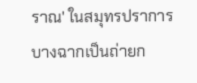ราณ' ในสมุทรปราการ บางฉากเป็นถ่ายก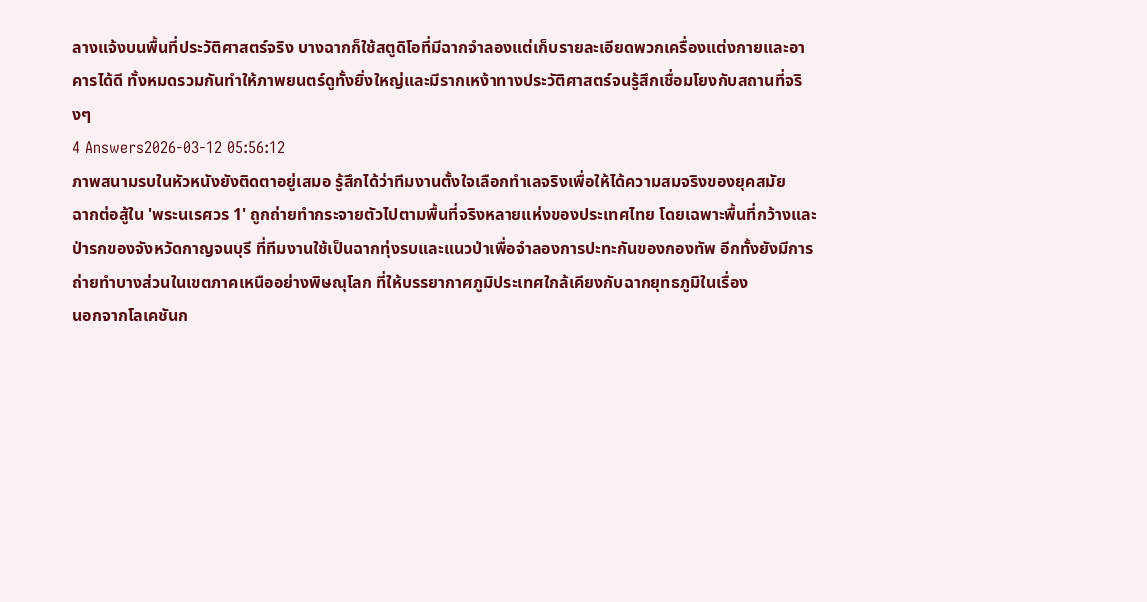ลางแจ้งบนพื้นที่ประวัติศาสตร์จริง บางฉากก็ใช้สตูดิโอที่มีฉากจำลองแต่เก็บรายละเอียดพวกเครื่องแต่งกายและอาคารได้ดี ทั้งหมดรวมกันทำให้ภาพยนตร์ดูทั้งยิ่งใหญ่และมีรากเหง้าทางประวัติศาสตร์จนรู้สึกเชื่อมโยงกับสถานที่จริงๆ
4 Answers2026-03-12 05:56:12
ภาพสนามรบในหัวหนังยังติดตาอยู่เสมอ รู้สึกได้ว่าทีมงานตั้งใจเลือกทำเลจริงเพื่อให้ได้ความสมจริงของยุคสมัย
ฉากต่อสู้ใน 'พระนเรศวร 1' ถูกถ่ายทำกระจายตัวไปตามพื้นที่จริงหลายแห่งของประเทศไทย โดยเฉพาะพื้นที่กว้างและป่ารกของจังหวัดกาญจนบุรี ที่ทีมงานใช้เป็นฉากทุ่งรบและแนวป่าเพื่อจำลองการปะทะกันของกองทัพ อีกทั้งยังมีการถ่ายทำบางส่วนในเขตภาคเหนืออย่างพิษณุโลก ที่ให้บรรยากาศภูมิประเทศใกล้เคียงกับฉากยุทธภูมิในเรื่อง
นอกจากโลเคชันก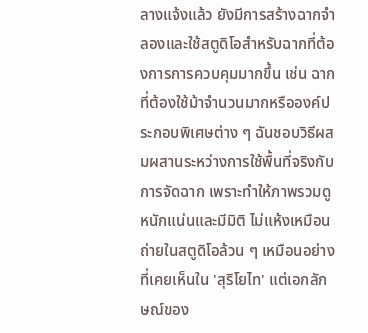ลางแจ้งแล้ว ยังมีการสร้างฉากจำลองและใช้สตูดิโอสำหรับฉากที่ต้องการการควบคุมมากขึ้น เช่น ฉากที่ต้องใช้ม้าจำนวนมากหรือองค์ประกอบพิเศษต่าง ๆ ฉันชอบวิธีผสมผสานระหว่างการใช้พื้นที่จริงกับการจัดฉาก เพราะทำให้ภาพรวมดูหนักแน่นและมีมิติ ไม่แห้งเหมือนถ่ายในสตูดิโอล้วน ๆ เหมือนอย่างที่เคยเห็นใน 'สุริโยไท' แต่เอกลักษณ์ของ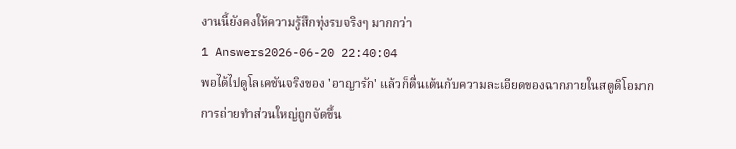งานนี้ยังคงให้ความรู้สึกทุ่งรบจริงๆ มากกว่า
1 Answers2026-06-20 22:40:04
พอได้ไปดูโลเคชันจริงของ 'อาญารัก' แล้วก็ตื่นเต้นกับความละเอียดของฉากภายในสตูดิโอมาก
การถ่ายทำส่วนใหญ่ถูกจัดขึ้น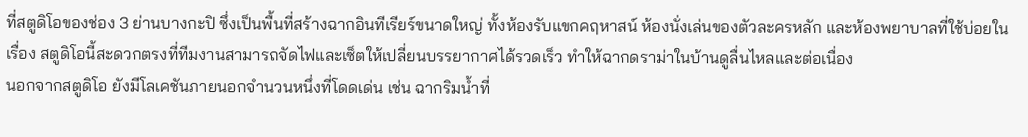ที่สตูดิโอของช่อง 3 ย่านบางกะปิ ซึ่งเป็นพื้นที่สร้างฉากอินทีเรียร์ขนาดใหญ่ ทั้งห้องรับแขกคฤหาสน์ ห้องนั่งเล่นของตัวละครหลัก และห้องพยาบาลที่ใช้บ่อยในเรื่อง สตูดิโอนี้สะดวกตรงที่ทีมงานสามารถจัดไฟและเซ็ตให้เปลี่ยนบรรยากาศได้รวดเร็ว ทำให้ฉากดราม่าในบ้านดูลื่นไหลและต่อเนื่อง
นอกจากสตูดิโอ ยังมีโลเคชันภายนอกจำนวนหนึ่งที่โดดเด่น เช่น ฉากริมน้ำที่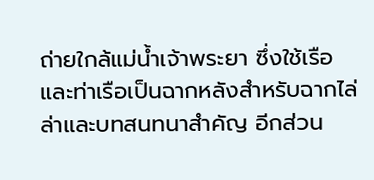ถ่ายใกล้แม่น้ำเจ้าพระยา ซึ่งใช้เรือและท่าเรือเป็นฉากหลังสำหรับฉากไล่ล่าและบทสนทนาสำคัญ อีกส่วน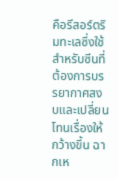คือรีสอร์ตริมทะเลซึ่งใช้สำหรับซีนที่ต้องการบรรยากาศสงบและเปลี่ยนโทนเรื่องให้กว้างขึ้น ฉากเห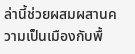ล่านี้ช่วยผสมผสานความเป็นเมืองกับพื้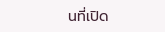นที่เปิด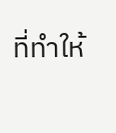ที่ทำให้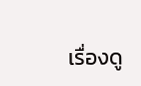เรื่องดู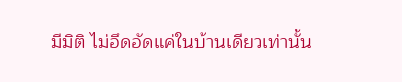มีมิติ ไม่อึดอัดแค่ในบ้านเดียวเท่านั้น